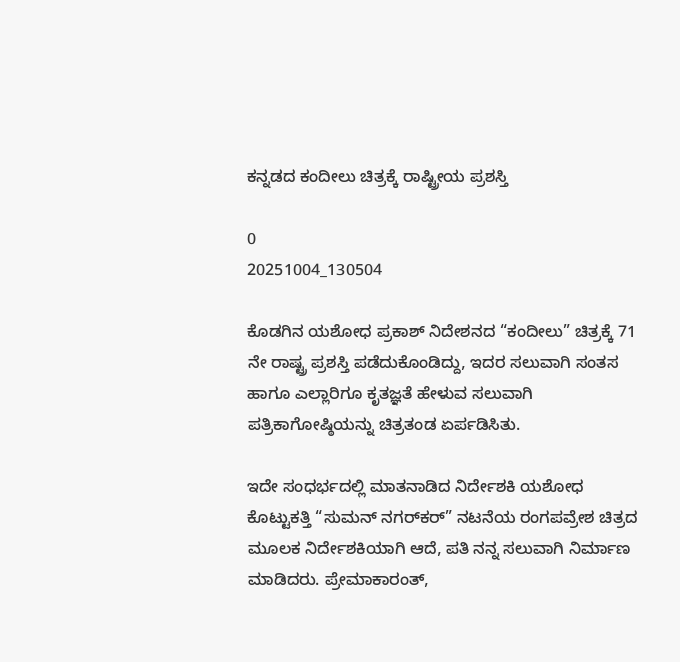ಕನ್ನಡದ ಕಂದೀಲು ಚಿತ್ರಕ್ಕೆ ರಾಷ್ಟ್ರೀಯ ಪ್ರಶಸ್ತಿ

0
20251004_130504

ಕೊಡಗಿನ ಯಶೋಧ ಪ್ರಕಾಶ್ ನಿದೇಶನದ “ಕಂದೀಲು” ಚಿತ್ರಕ್ಕೆ 71 ನೇ ರಾಷ್ಟ್ರ ಪ್ರಶಸ್ತಿ ಪಡೆದುಕೊಂಡಿದ್ದು, ಇದರ ಸಲುವಾಗಿ ಸಂತಸ ಹಾಗೂ ಎಲ್ಲಾರಿಗೂ ಕೃತಜ್ಞತೆ ಹೇಳುವ ಸಲುವಾಗಿ ಪತ್ರಿಕಾಗೋಷ್ಠಿಯನ್ನು ಚಿತ್ರತಂಡ ಏರ್ಪಡಿಸಿತು.

ಇದೇ ಸಂಧರ್ಭದಲ್ಲಿ ಮಾತನಾಡಿದ ನಿರ್ದೇಶಕಿ ಯಶೋಧ ಕೊಟ್ಟುಕತ್ತಿ “ಸುಮನ್ ನಗರ್‌ಕರ್” ನಟನೆಯ ರಂಗಪವ್ರೇಶ ಚಿತ್ರದ ಮೂಲಕ ನಿರ್ದೇಶಕಿಯಾಗಿ ಆದೆ, ಪತಿ ನನ್ನ ಸಲುವಾಗಿ ನಿರ್ಮಾಣ ಮಾಡಿದರು. ಪ್ರೇಮಾಕಾರಂತ್,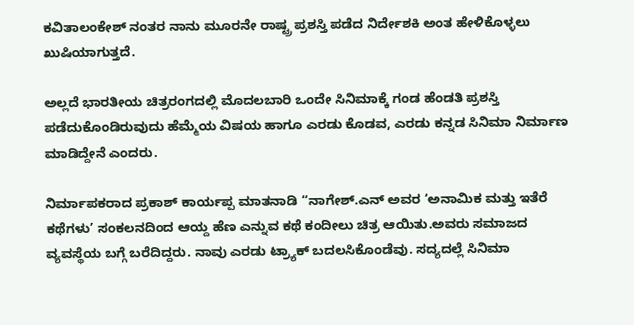ಕವಿತಾಲಂಕೇಶ್ ನಂತರ ನಾನು ಮೂರನೇ ರಾಷ್ಟ್ರ ಪ್ರಶಸ್ತಿ ಪಡೆದ ನಿರ್ದೇಶಕಿ ಅಂತ ಹೇಳಿಕೊಳ್ಳಲು ಖುಷಿಯಾಗುತ್ತದೆ.

ಅಲ್ಲದೆ ಭಾರತೀಯ ಚಿತ್ರರಂಗದಲ್ಲಿ ಮೊದಲಬಾರಿ ಒಂದೇ ಸಿನಿಮಾಕ್ಕೆ ಗಂಡ ಹೆಂಡತಿ ಪ್ರಶಸ್ತಿ ಪಡೆದುಕೊಂಡಿರುವುದು ಹೆಮ್ಮೆಯ ವಿಷಯ ಹಾಗೂ ಎರಡು ಕೊಡವ, ಎರಡು ಕನ್ನಡ ಸಿನಿಮಾ ನಿರ್ಮಾಣ ಮಾಡಿದ್ದೇನೆ ಎಂದರು.

ನಿರ್ಮಾಪಕರಾದ ಪ್ರಕಾಶ್ ಕಾರ್ಯಪ್ಪ ಮಾತನಾಡಿ “ನಾಗೇಶ್.ಎನ್ ಅವರ ‘ಅನಾಮಿಕ ಮತ್ತು ಇತೆರೆ ಕಥೆಗಳು’ ಸಂಕಲನದಿಂದ ಆಯ್ದ ಹೆಣ ಎನ್ನುವ ಕಥೆ ಕಂದೀಲು ಚಿತ್ರ ಆಯಿತು.ಅವರು ಸಮಾಜದ ವ್ಯವಸ್ಥೆಯ ಬಗ್ಗೆ ಬರೆದಿದ್ದರು. ನಾವು ಎರಡು ಟ್ರ‍್ಯಾಕ್ ಬದಲಸಿಕೊಂಡೆವು. ಸದ್ಯದಲ್ಲೆ ಸಿನಿಮಾ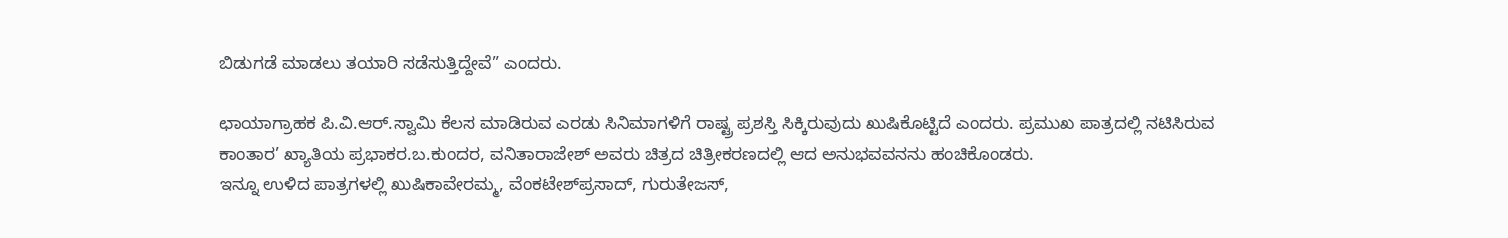ಬಿಡುಗಡೆ ಮಾಡಲು ತಯಾರಿ ಸಡೆಸುತ್ತಿದ್ದೇವೆ” ಎಂದರು.

ಛಾಯಾಗ್ರಾಹಕ ಪಿ.ವಿ.ಆರ್.ಸ್ವಾಮಿ ಕೆಲಸ ಮಾಡಿರುವ ಎರಡು ಸಿನಿಮಾಗಳಿಗೆ ರಾಷ್ಟ್ರ ಪ್ರಶಸ್ತಿ ಸಿಕ್ಕಿರುವುದು ಖುಷಿಕೊಟ್ಟಿದೆ ಎಂದರು. ಪ್ರಮುಖ ಪಾತ್ರದಲ್ಲಿ ನಟಿಸಿರುವ ಕಾಂತಾರ’ ಖ್ಯಾತಿಯ ಪ್ರಭಾಕರ.ಬ.ಕುಂದರ, ವನಿತಾರಾಜೇಶ್ ಅವರು ಚಿತ್ರದ ಚಿತ್ರೀಕರಣದಲ್ಲಿ ಆದ ಅನುಭವವನನು ಹಂಚಿಕೊಂಡರು.
ಇನ್ನೂ ಉಳಿದ ಪಾತ್ರಗಳಲ್ಲಿ ಖುಷಿಕಾವೇರಮ್ಮ, ವೆಂಕಟೇಶ್‌ಪ್ರಸಾದ್, ಗುರುತೇಜಸ್,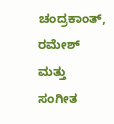ಚಂದ್ರಕಾಂತ್, ರಮೇಶ್ ಮತ್ತು ಸಂಗೀತ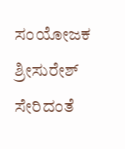ಸಂಯೋಜಕ ಶ್ರೀಸುರೇಶ್ ಸೇರಿದಂತೆ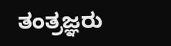ತಂತ್ರಜ್ಞರು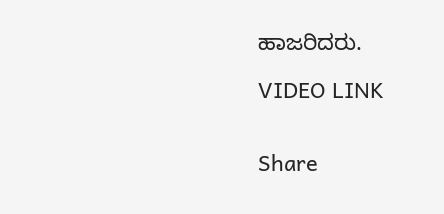ಹಾಜರಿದರು.

VIDEO LINK


Share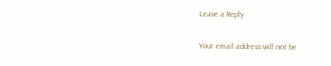Leave a Reply

Your email address will not be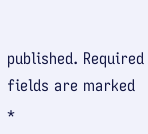published. Required fields are marked *